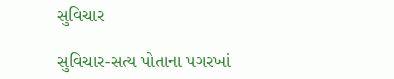સુવિચાર

સુવિચાર-સત્ય પોતાના પગરખાં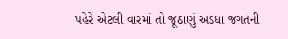પહેરે એટલી વારમાં તો જૂઠાણું અડધા જગતની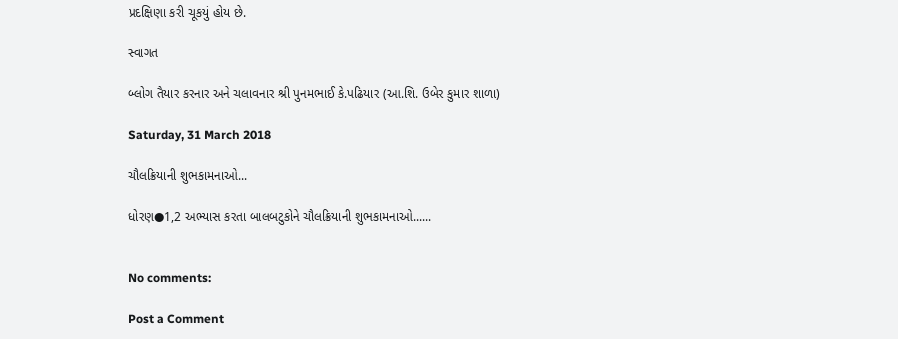પ્રદક્ષિણા કરી ચૂકયું હોય છે.

સ્વાગત

બ્લોગ તૈયાર કરનાર અને ચલાવનાર શ્રી પુનમભાઈ કે.પઢિયાર (આ.શિ. ઉબેર કુમાર શાળા)

Saturday, 31 March 2018

ચૌલક્રિયાની શુભકામનાઓ...

ધોરણ●1,2 અભ્યાસ કરતા બાલબટુકોને ચૌલક્રિયાની શુભકામનાઓ......


No comments:

Post a Comment